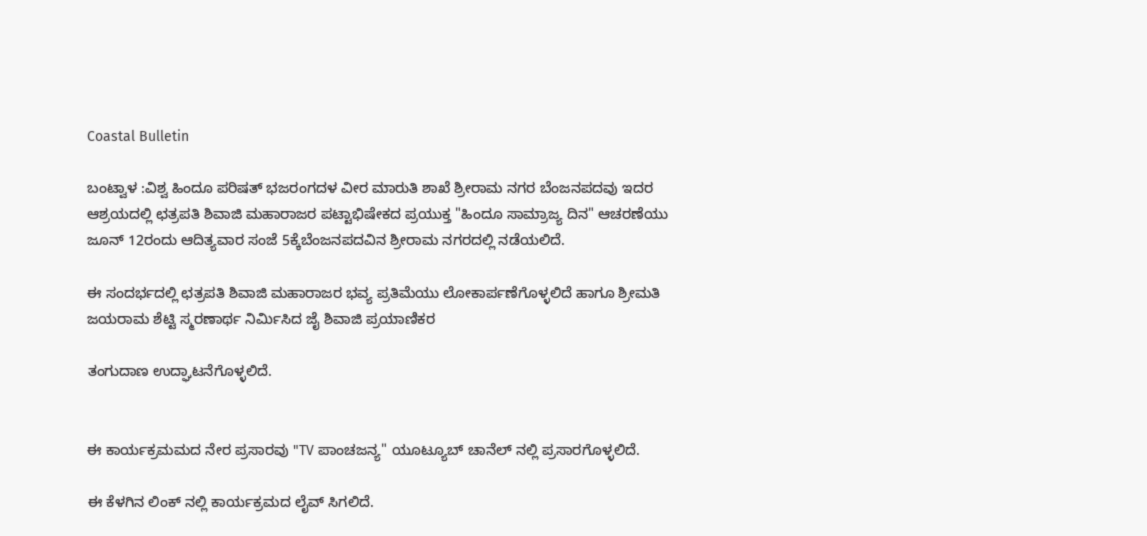Coastal Bulletin

ಬಂಟ್ವಾಳ :ವಿಶ್ವ ಹಿಂದೂ ಪರಿಷತ್ ಭಜರಂಗದಳ ವೀರ ಮಾರುತಿ ಶಾಖೆ ಶ್ರೀರಾಮ ನಗರ ಬೆಂಜನಪದವು ಇದರ ಆಶ್ರಯದಲ್ಲಿ ಛತ್ರಪತಿ ಶಿವಾಜಿ ಮಹಾರಾಜರ ಪಟ್ಟಾಭಿಷೇಕದ ಪ್ರಯುಕ್ತ "ಹಿಂದೂ ಸಾಮ್ರಾಜ್ಯ ದಿನ" ಆಚರಣೆಯು ಜೂನ್ 12ರಂದು ಆದಿತ್ಯವಾರ ಸಂಜೆ 5ಕ್ಕೆಬೆಂಜನಪದವಿನ ಶ್ರೀರಾಮ ನಗರದಲ್ಲಿ ನಡೆಯಲಿದೆ.

ಈ ಸಂದರ್ಭದಲ್ಲಿ ಛತ್ರಪತಿ ಶಿವಾಜಿ ಮಹಾರಾಜರ ಭವ್ಯ ಪ್ರತಿಮೆಯು ಲೋಕಾರ್ಪಣೆಗೊಳ್ಳಲಿದೆ ಹಾಗೂ ಶ್ರೀಮತಿ ಜಯರಾಮ ಶೆಟ್ಟಿ ಸ್ಮರಣಾರ್ಥ ನಿರ್ಮಿಸಿದ ಜೈ ಶಿವಾಜಿ ಪ್ರಯಾಣಿಕರ

ತಂಗುದಾಣ ಉದ್ಘಾಟನೆಗೊಳ್ಳಲಿದೆ.


ಈ ಕಾರ್ಯಕ್ರಮಮದ ನೇರ ಪ್ರಸಾರವು "TV ಪಾಂಚಜನ್ಯ" ಯೂಟ್ಯೂಬ್ ಚಾನೆಲ್ ನಲ್ಲಿ ಪ್ರಸಾರಗೊಳ್ಳಲಿದೆ.

ಈ ಕೆಳಗಿನ ಲಿಂಕ್ ನಲ್ಲಿ ಕಾರ್ಯಕ್ರಮದ ಲೈವ್ ಸಿಗಲಿದೆ.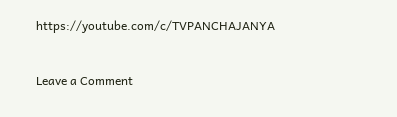https://youtube.com/c/TVPANCHAJANYA


Leave a Comment